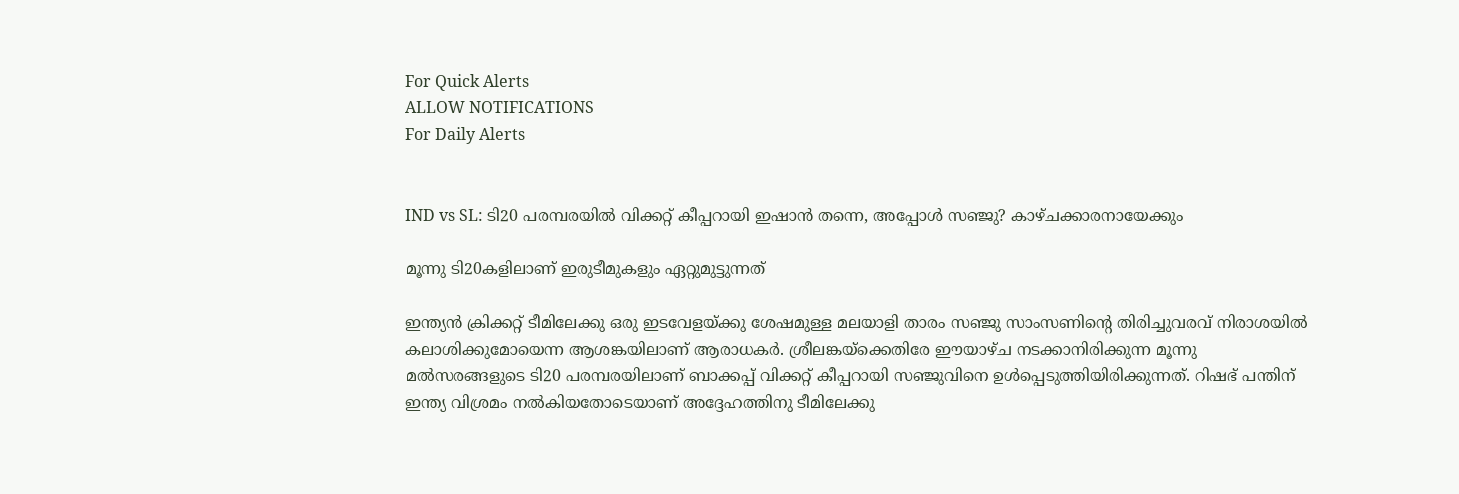For Quick Alerts
ALLOW NOTIFICATIONS
For Daily Alerts


IND vs SL: ടി20 പരമ്പരയില്‍ വിക്കറ്റ് കീപ്പറായി ഇഷാന്‍ തന്നെ, അപ്പോള്‍ സഞ്ജു? കാഴ്ചക്കാരനായേക്കും

മൂന്നു ടി20കളിലാണ് ഇരുടീമുകളും ഏറ്റുമുട്ടുന്നത്

ഇന്ത്യന്‍ ക്രിക്കറ്റ് ടീമിലേക്കു ഒരു ഇടവേളയ്ക്കു ശേഷമുള്ള മലയാളി താരം സഞ്ജു സാംസണിന്റെ തിരിച്ചുവരവ് നിരാശയില്‍ കലാശിക്കുമോയെന്ന ആശങ്കയിലാണ് ആരാധകര്‍. ശ്രീലങ്കയ്‌ക്കെതിരേ ഈയാഴ്ച നടക്കാനിരിക്കുന്ന മൂന്നു മല്‍സരങ്ങളുടെ ടി20 പരമ്പരയിലാണ് ബാക്കപ്പ് വിക്കറ്റ് കീപ്പറായി സഞ്ജുവിനെ ഉള്‍പ്പെടുത്തിയിരിക്കുന്നത്. റിഷഭ് പന്തിന് ഇന്ത്യ വിശ്രമം നല്‍കിയതോടെയാണ് അദ്ദേഹത്തിനു ടീമിലേക്കു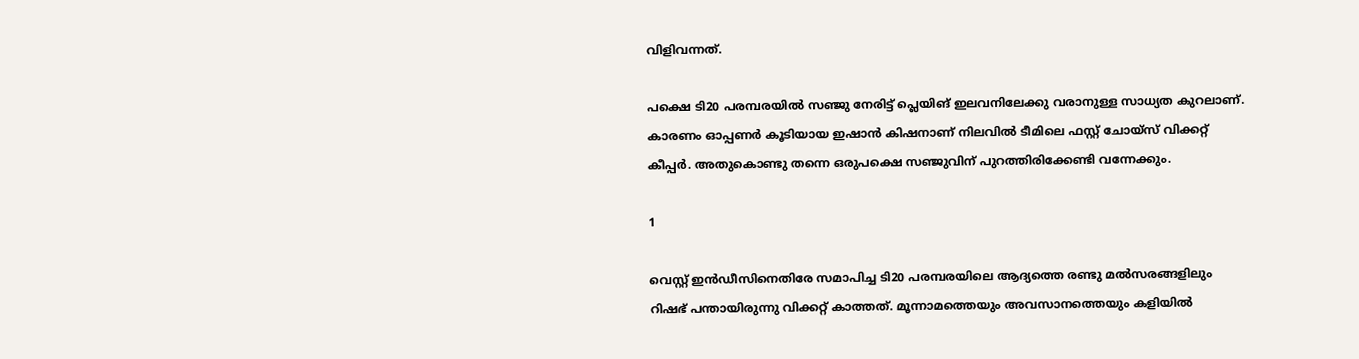വിളിവന്നത്.

പക്ഷെ ടി20 പരമ്പരയില്‍ സഞ്ജു നേരിട്ട് പ്ലെയിങ് ഇലവനിലേക്കു വരാനുള്ള സാധ്യത കുറലാണ്. കാരണം ഓപ്പണര്‍ കൂടിയായ ഇഷാന്‍ കിഷനാണ് നിലവില്‍ ടീമിലെ ഫസ്റ്റ് ചോയ്‌സ് വിക്കറ്റ് കീപ്പര്‍. അതുകൊണ്ടു തന്നെ ഒരുപക്ഷെ സഞ്ജുവിന് പുറത്തിരിക്കേണ്ടി വന്നേക്കും.

1

വെസ്റ്റ് ഇന്‍ഡീസിനെതിരേ സമാപിച്ച ടി20 പരമ്പരയിലെ ആദ്യത്തെ രണ്ടു മല്‍സരങ്ങളിലും റിഷഭ് പന്തായിരുന്നു വിക്കറ്റ് കാത്തത്. മൂന്നാമത്തെയും അവസാനത്തെയും കളിയില്‍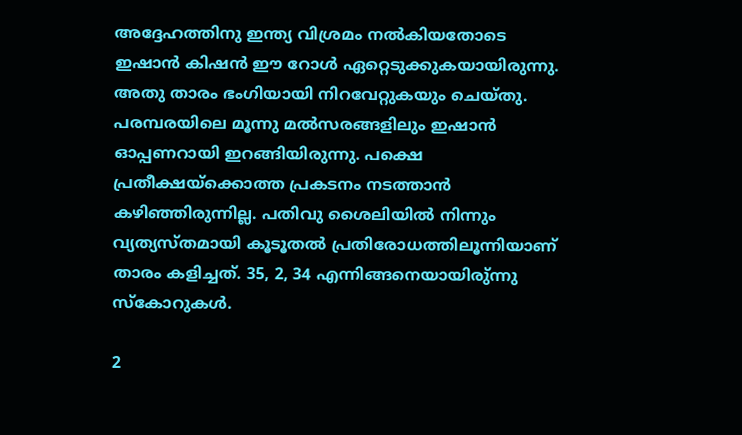അദ്ദേഹത്തിനു ഇന്ത്യ വിശ്രമം നല്‍കിയതോടെ ഇഷാന്‍ കിഷന്‍ ഈ റോള്‍ ഏറ്റെടുക്കുകയായിരുന്നു. അതു താരം ഭംഗിയായി നിറവേറ്റുകയും ചെയ്തു.
പരമ്പരയിലെ മൂന്നു മല്‍സരങ്ങളിലും ഇഷാന്‍ ഓപ്പണറായി ഇറങ്ങിയിരുന്നു. പക്ഷെ പ്രതീക്ഷയ്‌ക്കൊത്ത പ്രകടനം നടത്താന്‍ കഴിഞ്ഞിരുന്നില്ല. പതിവു ശൈലിയില്‍ നിന്നും വ്യത്യസ്തമായി കൂടൂതല്‍ പ്രതിരോധത്തിലൂന്നിയാണ് താരം കളിച്ചത്. 35, 2, 34 എന്നിങ്ങനെയായിരു്ന്നു സ്‌കോറുകള്‍.

2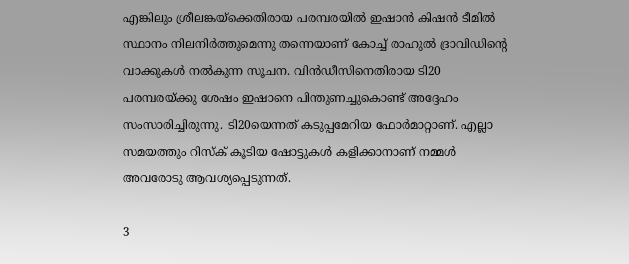എങ്കിലും ശ്രീലങ്കയ്‌ക്കെതിരായ പരമ്പരയില്‍ ഇഷാന്‍ കിഷന്‍ ടീമില്‍ സ്ഥാനം നിലനിര്‍ത്തുമെന്നു തന്നെയാണ് കോച്ച് രാഹുല്‍ ദ്രാവിഡിന്റെ വാക്കുകള്‍ നല്‍കുന്ന സൂചന. വിന്‍ഡീസിനെതിരായ ടി20 പരമ്പരയ്ക്കു ശേഷം ഇഷാനെ പിന്തുണച്ചുകൊണ്ട് അദ്ദേഹം സംസാരിച്ചിരുന്നു. ടി20യെന്നത് കടുപ്പമേറിയ ഫോര്‍മാറ്റാണ്. എല്ലാ സമയത്തും റിസ്‌ക് കൂടിയ ഷോട്ടുകള്‍ കളിക്കാനാണ് നമ്മള്‍ അവരോടു ആവശ്യപ്പെടുന്നത്.

3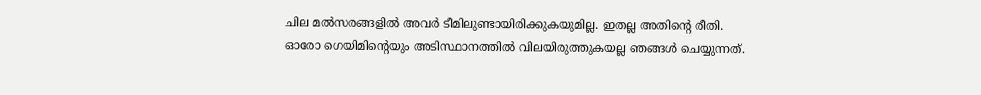ചില മല്‍സരങ്ങളില്‍ അവര്‍ ടീമിലുണ്ടായിരിക്കുകയുമില്ല. ഇതല്ല അതിന്റെ രീതി. ഓരോ ഗെയിമിന്റെയും അടിസ്ഥാനത്തില്‍ വിലയിരുത്തുകയല്ല ഞങ്ങള്‍ ചെയ്യുന്നത്.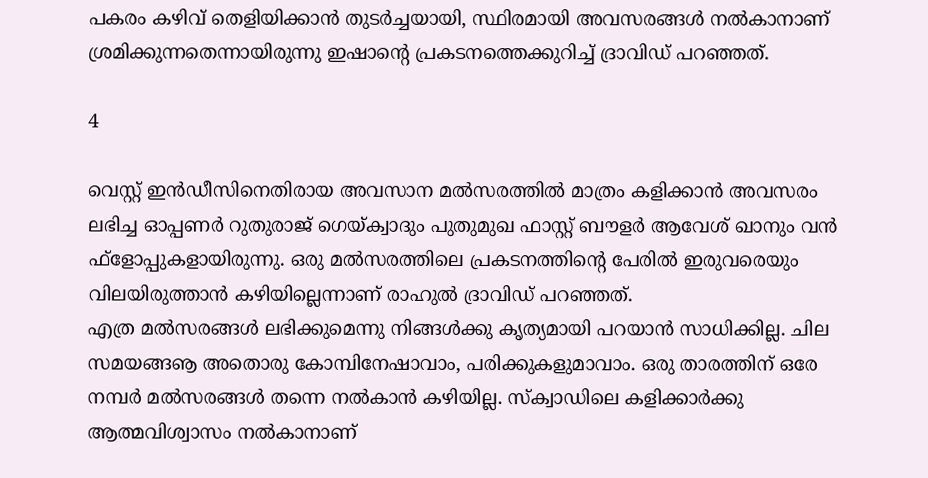പകരം കഴിവ് തെളിയിക്കാന്‍ തുടര്‍ച്ചയായി, സ്ഥിരമായി അവസരങ്ങള്‍ നല്‍കാനാണ് ശ്രമിക്കുന്നതെന്നായിരുന്നു ഇഷാന്റെ പ്രകടനത്തെക്കുറിച്ച് ദ്രാവിഡ് പറഞ്ഞത്.

4

വെസ്റ്റ് ഇന്‍ഡീസിനെതിരായ അവസാന മല്‍സരത്തില്‍ മാത്രം കളിക്കാന്‍ അവസരം ലഭിച്ച ഓപ്പണര്‍ റുതുരാജ് ഗെയ്ക്വാദും പുതുമുഖ ഫാസ്റ്റ് ബൗളര്‍ ആവേശ് ഖാനും വന്‍ ഫ്‌ളോപ്പുകളായിരുന്നു. ഒരു മല്‍സരത്തിലെ പ്രകടനത്തിന്റെ പേരില്‍ ഇരുവരെയും വിലയിരുത്താന്‍ കഴിയില്ലെന്നാണ് രാഹുല്‍ ദ്രാവിഡ് പറഞ്ഞത്.
എത്ര മല്‍സരങ്ങള്‍ ലഭിക്കുമെന്നു നിങ്ങള്‍ക്കു കൃത്യമായി പറയാന്‍ സാധിക്കില്ല. ചില സമയങ്ങൡ അതൊരു കോമ്പിനേഷാവാം, പരിക്കുകളുമാവാം. ഒരു താരത്തിന് ഒരേ നമ്പര്‍ മല്‍സരങ്ങള്‍ തന്നെ നല്‍കാന്‍ കഴിയില്ല. സ്‌ക്വാഡിലെ കളിക്കാര്‍ക്കു ആത്മവിശ്വാസം നല്‍കാനാണ്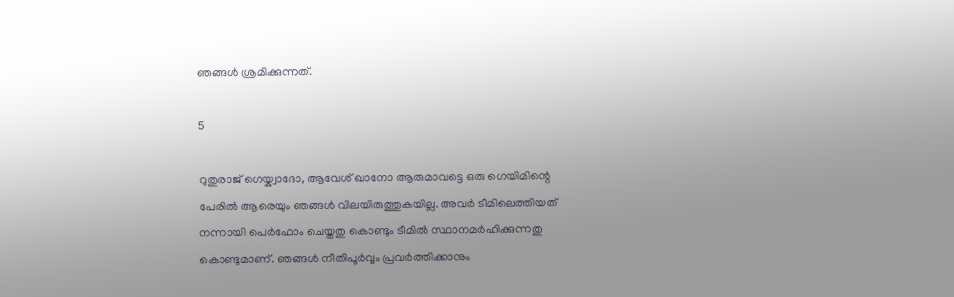ഞങ്ങള്‍ ശ്രമിക്കുന്നത്.

5

റുതുരാജ് ഗെയ്ക്വാദോ, ആവേശ് ഖാനോ ആരുമാവട്ടെ ഒരു ഗെയിമിന്റെ പേരില്‍ ആരെയും ഞങ്ങള്‍ വിലയിരുത്തുകയില്ല. അവര്‍ ടീമിലെത്തിയത് നന്നായി പെര്‍ഫോം ചെയ്തതു കൊണ്ടും ടീമില്‍ സ്ഥാനമര്‍ഹിക്കുന്നതു കൊണ്ടുമാണ്. ഞങ്ങള്‍ നീതിപൂര്‍വ്വം പ്രവര്‍ത്തിക്കാനും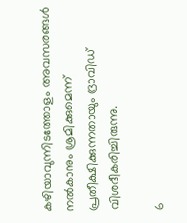കഴിയാവുന്നിടത്തോളം അവസരങ്ങള്‍ നല്‍കാനും ശ്രമിക്കുമെന്ന് പ്രതീക്ഷിക്കുന്നതായും ദ്രാവിഡ് വിശദീകരിച്ചിരുന്നു.

6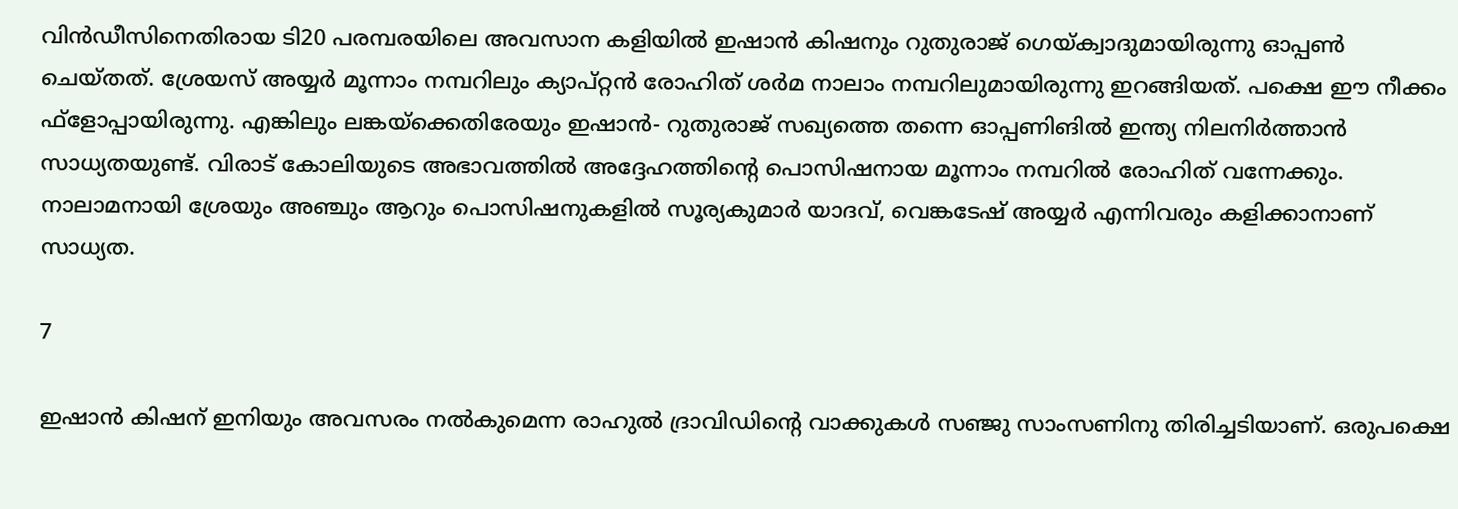വിന്‍ഡീസിനെതിരായ ടി20 പരമ്പരയിലെ അവസാന കളിയില്‍ ഇഷാന്‍ കിഷനും റുതുരാജ് ഗെയ്ക്വാദുമായിരുന്നു ഓപ്പണ്‍ ചെയ്തത്. ശ്രേയസ് അയ്യര്‍ മൂന്നാം നമ്പറിലും ക്യാപ്റ്റന്‍ രോഹിത് ശര്‍മ നാലാം നമ്പറിലുമായിരുന്നു ഇറങ്ങിയത്. പക്ഷെ ഈ നീക്കം ഫ്‌ളോപ്പായിരുന്നു. എങ്കിലും ലങ്കയ്‌ക്കെതിരേയും ഇഷാന്‍- റുതുരാജ് സഖ്യത്തെ തന്നെ ഓപ്പണിങില്‍ ഇന്ത്യ നിലനിര്‍ത്താന്‍ സാധ്യതയുണ്ട്. വിരാട് കോലിയുടെ അഭാവത്തില്‍ അദ്ദേഹത്തിന്റെ പൊസിഷനായ മൂന്നാം നമ്പറില്‍ രോഹിത് വന്നേക്കും. നാലാമനായി ശ്രേയും അഞ്ചും ആറും പൊസിഷനുകളില്‍ സൂര്യകുമാര്‍ യാദവ്, വെങ്കടേഷ് അയ്യര്‍ എന്നിവരും കളിക്കാനാണ് സാധ്യത.

7

ഇഷാന്‍ കിഷന് ഇനിയും അവസരം നല്‍കുമെന്ന രാഹുല്‍ ദ്രാവിഡിന്റെ വാക്കുകള്‍ സഞ്ജു സാംസണിനു തിരിച്ചടിയാണ്. ഒരുപക്ഷെ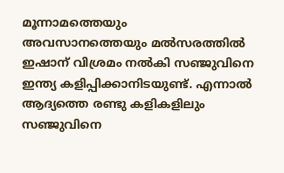മൂന്നാമത്തെയും അവസാനത്തെയും മല്‍സരത്തില്‍ ഇഷാന് വിശ്രമം നല്‍കി സഞ്ജുവിനെ ഇന്ത്യ കളിപ്പിക്കാനിടയുണ്ട്. എന്നാല്‍ ആദ്യത്തെ രണ്ടു കളികളിലും സഞ്ജുവിനെ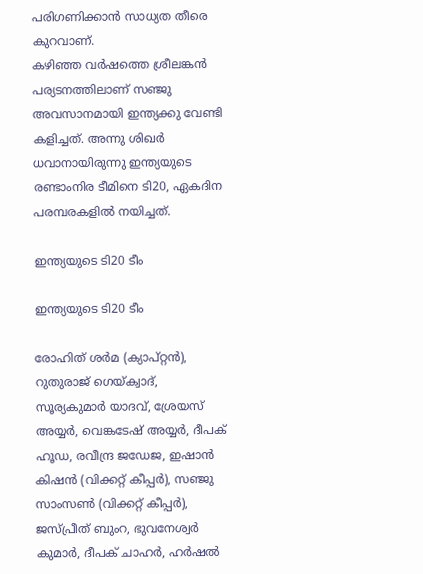പരിഗണിക്കാന്‍ സാധ്യത തീരെ കുറവാണ്.
കഴിഞ്ഞ വര്‍ഷത്തെ ശ്രീലങ്കന്‍ പര്യടനത്തിലാണ് സഞ്ജു അവസാനമായി ഇന്ത്യക്കു വേണ്ടി കളിച്ചത്. അന്നു ശിഖര്‍ ധവാനായിരുന്നു ഇന്ത്യയുടെ രണ്ടാംനിര ടീമിനെ ടി20, ഏകദിന പരമ്പരകളില്‍ നയിച്ചത്.

ഇന്ത്യയുടെ ടി20 ടീം

ഇന്ത്യയുടെ ടി20 ടീം

രോഹിത് ശര്‍മ (ക്യാപ്റ്റന്‍), റുതുരാജ് ഗെയ്ക്വാദ്, സൂര്യകുമാര്‍ യാദവ്, ശ്രേയസ് അയ്യര്‍, വെങ്കടേഷ് അയ്യര്‍, ദീപക് ഹൂഡ, രവീന്ദ്ര ജഡേജ, ഇഷാന്‍ കിഷന്‍ (വിക്കറ്റ് കീപ്പര്‍), സഞ്ജു സാംസണ്‍ (വിക്കറ്റ് കീപ്പര്‍), ജസ്പ്രീത് ബുംറ, ഭുവനേശ്വര്‍ കുമാര്‍, ദീപക് ചാഹര്‍, ഹര്‍ഷല്‍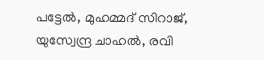പട്ടേല്‍, മുഹമ്മദ് സിറാജ്, യുസ്വേന്ദ്ര ചാഹല്‍, രവി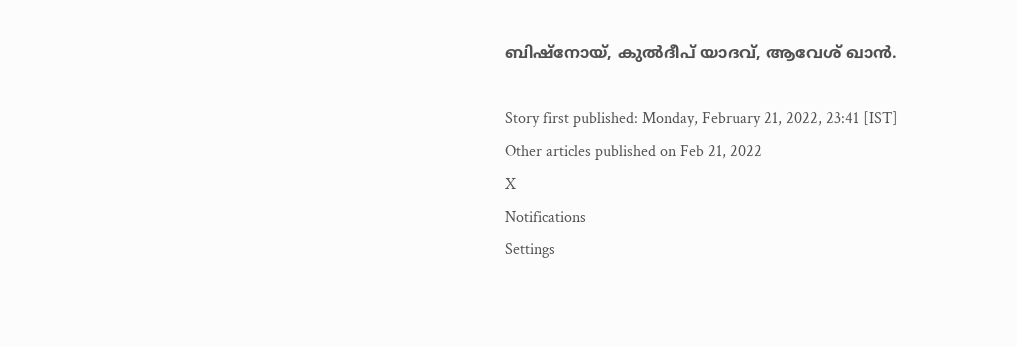ബിഷ്‌നോയ്, കുല്‍ദീപ് യാദവ്, ആവേശ് ഖാന്‍.

Story first published: Monday, February 21, 2022, 23:41 [IST]
Other articles published on Feb 21, 2022
X
Notifications
Settings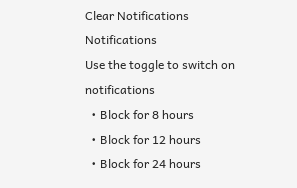Clear Notifications
Notifications
Use the toggle to switch on notifications
  • Block for 8 hours
  • Block for 12 hours
  • Block for 24 hours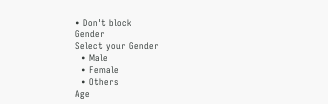• Don't block
Gender
Select your Gender
  • Male
  • Female
  • Others
Age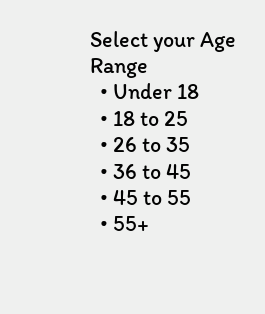Select your Age Range
  • Under 18
  • 18 to 25
  • 26 to 35
  • 36 to 45
  • 45 to 55
  • 55+